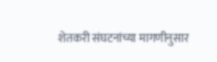शेतकरी संघटनांच्या मागणीनुसार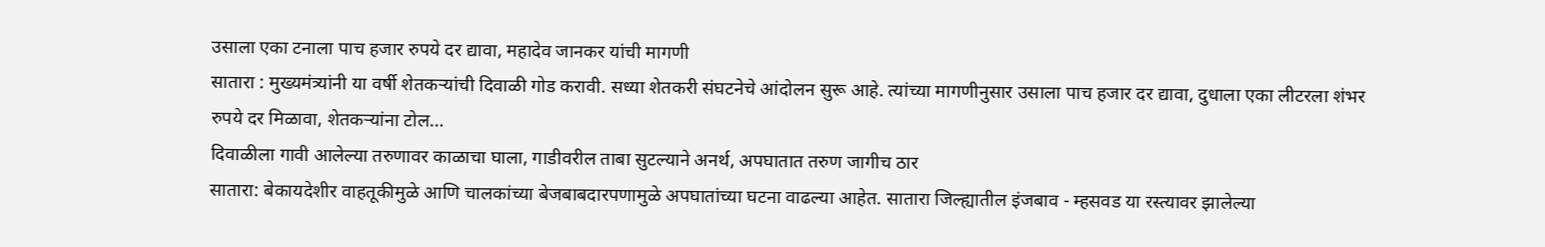उसाला एका टनाला पाच हजार रुपये दर द्यावा, महादेव जानकर यांची मागणी
सातारा : मुख्यमंत्र्यांनी या वर्षी शेतकऱ्यांची दिवाळी गोड करावी. सध्या शेतकरी संघटनेचे आंदोलन सुरू आहे. त्यांच्या मागणीनुसार उसाला पाच हजार दर द्यावा, दुधाला एका लीटरला शंभर रुपये दर मिळावा, शेतकऱ्यांना टोल…
दिवाळीला गावी आलेल्या तरुणावर काळाचा घाला, गाडीवरील ताबा सुटल्याने अनर्थ, अपघातात तरुण जागीच ठार
सातारा: बेकायदेशीर वाहतूकीमुळे आणि चालकांच्या बेजबाबदारपणामुळे अपघातांच्या घटना वाढल्या आहेत. सातारा जिल्ह्यातील इंजबाव - म्हसवड या रस्त्यावर झालेल्या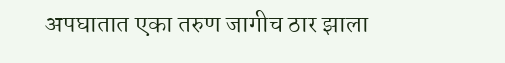अपघातात एका तरुण जागीच ठार झाला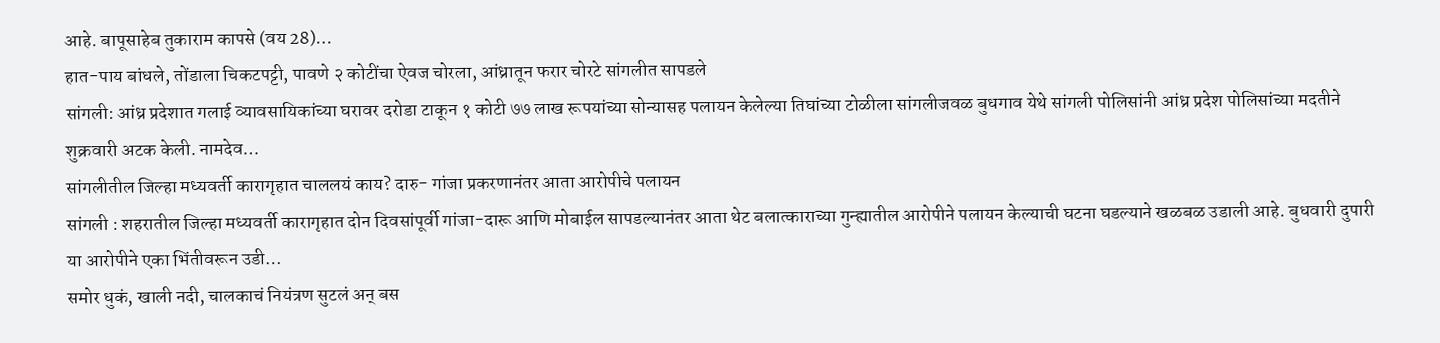आहे. बापूसाहेब तुकाराम कापसे (वय 28)…
हात-पाय बांधले, तोंडाला चिकटपट्टी, पावणे २ कोटींचा ऐवज चोरला, आंध्रातून फरार चोरटे सांगलीत सापडले
सांगली: आंध्र प्रदेशात गलाई व्यावसायिकांच्या घरावर दरोडा टाकून १ कोटी ७७ लाख रूपयांच्या सोन्यासह पलायन केलेल्या तिघांच्या टोळीला सांगलीजवळ बुधगाव येथे सांगली पोलिसांनी आंध्र प्रदेश पोलिसांच्या मदतीने शुक्रवारी अटक केली. नामदेव…
सांगलीतील जिल्हा मध्यवर्ती कारागृहात चाललयं काय? दारु- गांजा प्रकरणानंतर आता आरोपीचे पलायन
सांगली : शहरातील जिल्हा मध्यवर्ती कारागृहात दोन दिवसांपूर्वी गांजा-दारू आणि मोबाईल सापडल्यानंतर आता थेट बलात्काराच्या गुन्ह्यातील आरोपीने पलायन केल्याची घटना घडल्याने खळबळ उडाली आहे. बुधवारी दुपारी या आरोपीने एका भिंतीवरून उडी…
समोर धुकं, खाली नदी, चालकाचं नियंत्रण सुटलं अन् बस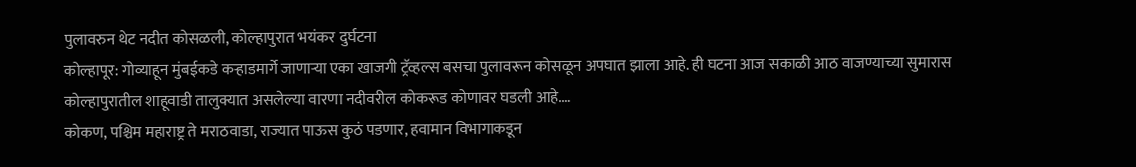पुलावरुन थेट नदीत कोसळली, कोल्हापुरात भयंकर दुर्घटना
कोल्हापूर: गोव्याहून मुंबईकडे कऱ्हाडमार्गे जाणाऱ्या एका खाजगी ट्रॅव्हल्स बसचा पुलावरून कोसळून अपघात झाला आहे. ही घटना आज सकाळी आठ वाजण्याच्या सुमारास कोल्हापुरातील शाहूवाडी तालुक्यात असलेल्या वारणा नदीवरील कोकरूड कोणावर घडली आहे.…
कोकण, पश्चिम महाराष्ट्र ते मराठवाडा, राज्यात पाऊस कुठं पडणार, हवामान विभागाकडून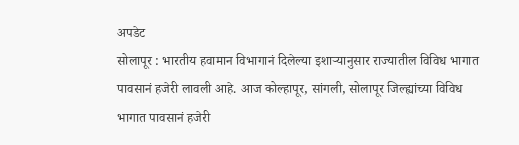अपडेट
सोलापूर : भारतीय हवामान विभागानं दिलेल्या इशाऱ्यानुसार राज्यातील विविध भागात पावसानं हजेरी लावली आहे. आज कोल्हापूर, सांगली, सोलापूर जिल्ह्यांच्या विविध भागात पावसानं हजेरी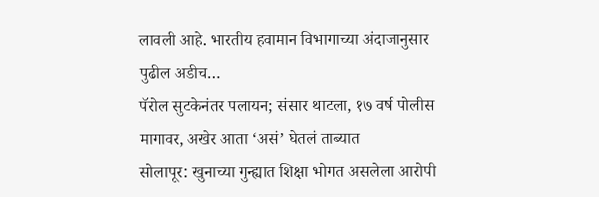लावली आहे. भारतीय हवामान विभागाच्या अंदाजानुसार पुढील अडीच…
पॅरोल सुटकेनंतर पलायन; संसार थाटला, १७ वर्ष पोलीस मागावर, अखेर आता ‘असं’ घेतलं ताब्यात
सोलापूर: खुनाच्या गुन्ह्यात शिक्षा भोगत असलेला आरोपी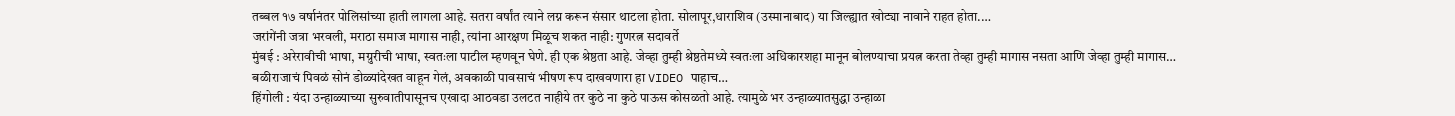तब्बल १७ वर्षानंतर पोलिसांच्या हाती लागला आहे. सतरा वर्षांत त्याने लग्न करून संसार थाटला होता. सोलापूर,धाराशिव (उस्मानाबाद) या जिल्ह्यात खोट्या नावाने राहत होता.…
जरांगेंनी जत्रा भरवली, मराठा समाज मागास नाही, त्यांना आरक्षण मिळूच शकत नाही: गुणरत्न सदावर्ते
मुंबई : अरेरावीची भाषा, मग्रुरीची भाषा, स्वतःला पाटील म्हणवून घेणे. ही एक श्रेष्ठता आहे. जेव्हा तुम्ही श्रेष्ठतेमध्ये स्वतःला अधिकारशहा मानून बोलण्याचा प्रयत्न करता तेव्हा तुम्ही मागास नसता आणि जेव्हा तुम्ही मागास…
बळीराजाचं पिवळं सोनं डोळ्यांदेखत वाहून गेलं, अवकाळी पावसाचं भीषण रूप दाखवणारा हा VIDEO पाहाच…
हिंगोली : यंदा उन्हाळ्याच्या सुरुवातीपासूनच एखादा आठवडा उलटत नाहीये तर कुठे ना कुठे पाऊस कोसळतो आहे. त्यामुळे भर उन्हाळ्यातसुद्धा उन्हाळा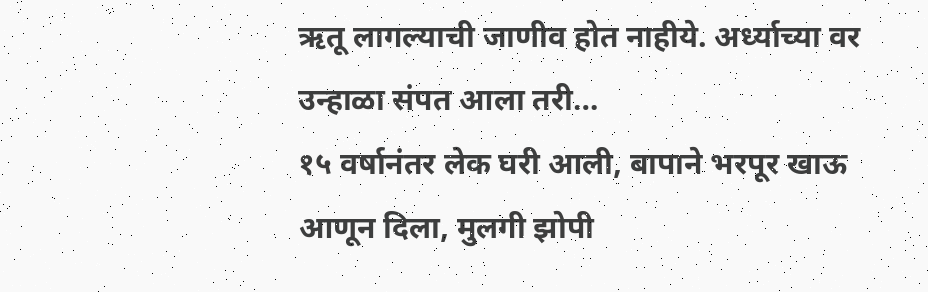ऋतू लागल्याची जाणीव होत नाहीये. अर्ध्याच्या वर उन्हाळा संपत आला तरी…
१५ वर्षानंतर लेक घरी आली, बापाने भरपूर खाऊ आणून दिला, मुलगी झोपी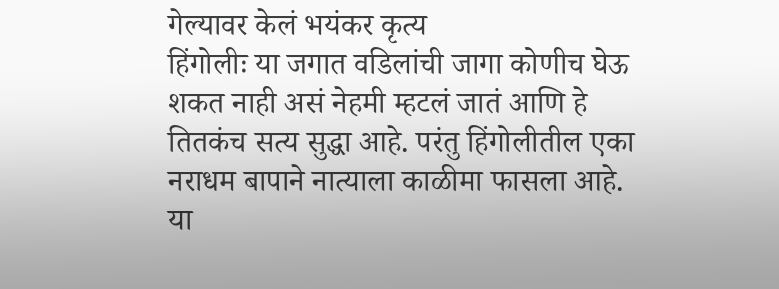गेल्यावर केलं भयंकर कृत्य
हिंगोलीः या जगात वडिलांची जागा कोणीच घेऊ शकत नाही असं नेहमी म्हटलं जातं आणि हे तितकंच सत्य सुद्धा आहे. परंतु हिंगोलीतील एका नराधम बापाने नात्याला काळीमा फासला आहे. या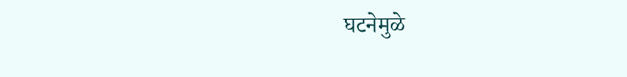घटनेमुळे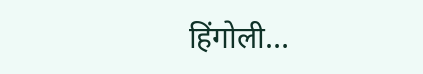हिंगोली…